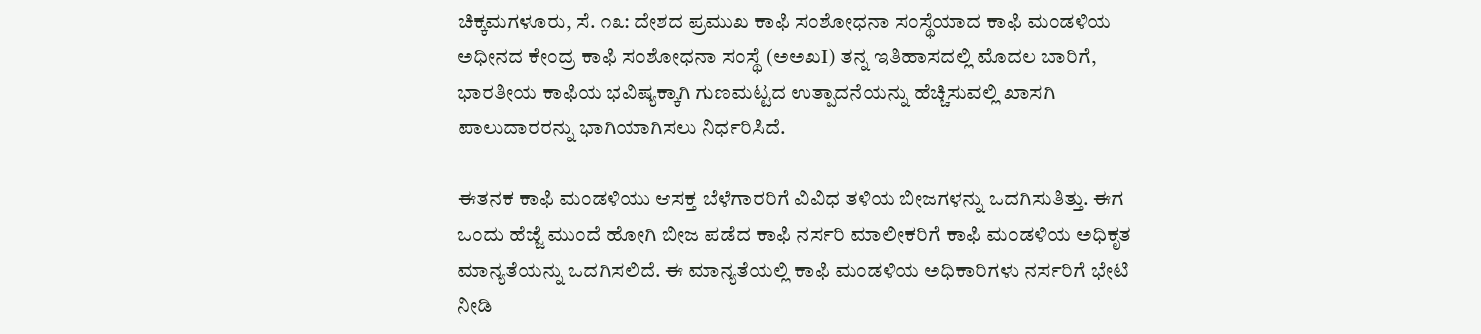ಚಿಕ್ಕಮಗಳೂರು, ಸೆ. ೧೩: ದೇಶದ ಪ್ರಮುಖ ಕಾಫಿ ಸಂಶೋಧನಾ ಸಂಸ್ಥೆಯಾದ ಕಾಫಿ ಮಂಡಳಿಯ ಅಧೀನದ ಕೇಂದ್ರ ಕಾಫಿ ಸಂಶೋಧನಾ ಸಂಸ್ಥೆ (ಅಅಖI) ತನ್ನ ಇತಿಹಾಸದಲ್ಲಿ ಮೊದಲ ಬಾರಿಗೆ, ಭಾರತೀಯ ಕಾಫಿಯ ಭವಿಷ್ಯಕ್ಕಾಗಿ ಗುಣಮಟ್ಟದ ಉತ್ಪಾದನೆಯನ್ನು ಹೆಚ್ಚಿಸುವಲ್ಲಿ ಖಾಸಗಿ ಪಾಲುದಾರರನ್ನು ಭಾಗಿಯಾಗಿಸಲು ನಿರ್ಧರಿಸಿದೆ.

ಈತನಕ ಕಾಫಿ ಮಂಡಳಿಯು ಆಸಕ್ತ ಬೆಳೆಗಾರರಿಗೆ ವಿವಿಧ ತಳಿಯ ಬೀಜಗಳನ್ನು ಒದಗಿಸುತಿತ್ತು. ಈಗ ಒಂದು ಹೆಜ್ಜೆ ಮುಂದೆ ಹೋಗಿ ಬೀಜ ಪಡೆದ ಕಾಫಿ ನರ್ಸರಿ ಮಾಲೀಕರಿಗೆ ಕಾಫಿ ಮಂಡಳಿಯ ಅಧಿಕೃತ ಮಾನ್ಯತೆಯನ್ನು ಒದಗಿಸಲಿದೆ. ಈ ಮಾನ್ಯತೆಯಲ್ಲಿ ಕಾಫಿ ಮಂಡಳಿಯ ಅಧಿಕಾರಿಗಳು ನರ್ಸರಿಗೆ ಭೇಟಿ ನೀಡಿ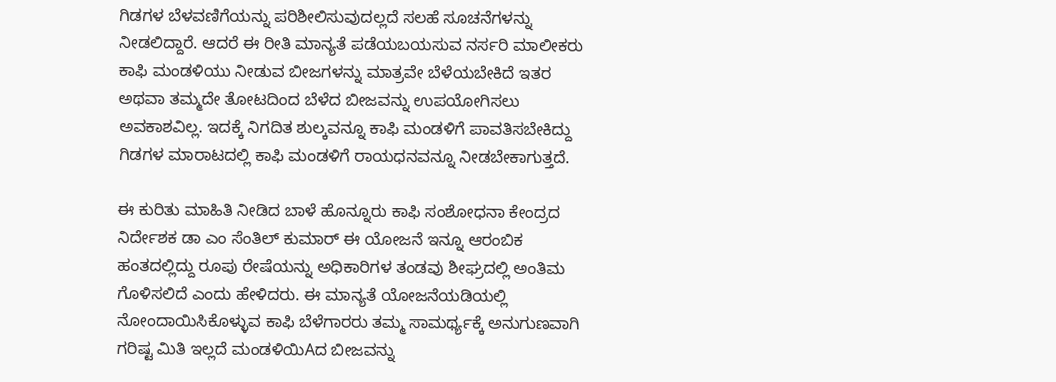ಗಿಡಗಳ ಬೆಳವಣಿಗೆಯನ್ನು ಪರಿಶೀಲಿಸುವುದಲ್ಲದೆ ಸಲಹೆ ಸೂಚನೆಗಳನ್ನು ನೀಡಲಿದ್ದಾರೆ. ಆದರೆ ಈ ರೀತಿ ಮಾನ್ಯತೆ ಪಡೆಯಬಯಸುವ ನರ್ಸರಿ ಮಾಲೀಕರು ಕಾಫಿ ಮಂಡಳಿಯು ನೀಡುವ ಬೀಜಗಳನ್ನು ಮಾತ್ರವೇ ಬೆಳೆಯಬೇಕಿದೆ ಇತರ ಅಥವಾ ತಮ್ಮದೇ ತೋಟದಿಂದ ಬೆಳೆದ ಬೀಜವನ್ನು ಉಪಯೋಗಿಸಲು ಅವಕಾಶವಿಲ್ಲ. ಇದಕ್ಕೆ ನಿಗದಿತ ಶುಲ್ಕವನ್ನೂ ಕಾಫಿ ಮಂಡಳಿಗೆ ಪಾವತಿಸಬೇಕಿದ್ದು ಗಿಡಗಳ ಮಾರಾಟದಲ್ಲಿ ಕಾಫಿ ಮಂಡಳಿಗೆ ರಾಯಧನವನ್ನೂ ನೀಡಬೇಕಾಗುತ್ತದೆ.

ಈ ಕುರಿತು ಮಾಹಿತಿ ನೀಡಿದ ಬಾಳೆ ಹೊನ್ನೂರು ಕಾಫಿ ಸಂಶೋಧನಾ ಕೇಂದ್ರದ ನಿರ್ದೇಶಕ ಡಾ ಎಂ ಸೆಂತಿಲ್ ಕುಮಾರ್ ಈ ಯೋಜನೆ ಇನ್ನೂ ಆರಂಬಿಕ ಹಂತದಲ್ಲಿದ್ದು ರೂಪು ರೇಷೆಯನ್ನು ಅಧಿಕಾರಿಗಳ ತಂಡವು ಶೀಘ್ರದಲ್ಲಿ ಅಂತಿಮ ಗೊಳಿಸಲಿದೆ ಎಂದು ಹೇಳಿದರು. ಈ ಮಾನ್ಯತೆ ಯೋಜನೆಯಡಿಯಲ್ಲಿ ನೋಂದಾಯಿಸಿಕೊಳ್ಳುವ ಕಾಫಿ ಬೆಳೆಗಾರರು ತಮ್ಮ ಸಾಮರ್ಥ್ಯಕ್ಕೆ ಅನುಗುಣವಾಗಿ ಗರಿಷ್ಟ ಮಿತಿ ಇಲ್ಲದೆ ಮಂಡಳಿಯಿAದ ಬೀಜವನ್ನು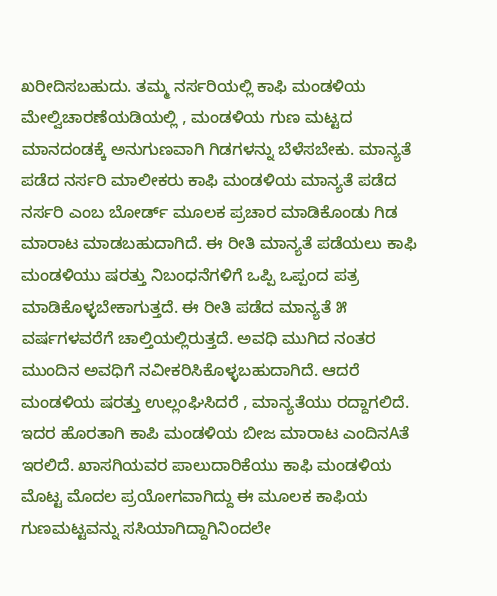ಖರೀದಿಸಬಹುದು. ತಮ್ಮ ನರ್ಸರಿಯಲ್ಲಿ ಕಾಫಿ ಮಂಡಳಿಯ ಮೇಲ್ವಿಚಾರಣೆಯಡಿಯಲ್ಲಿ , ಮಂಡಳಿಯ ಗುಣ ಮಟ್ಟದ ಮಾನದಂಡಕ್ಕೆ ಅನುಗುಣವಾಗಿ ಗಿಡಗಳನ್ನು ಬೆಳೆಸಬೇಕು. ಮಾನ್ಯತೆ ಪಡೆದ ನರ್ಸರಿ ಮಾಲೀಕರು ಕಾಫಿ ಮಂಡಳಿಯ ಮಾನ್ಯತೆ ಪಡೆದ ನರ್ಸರಿ ಎಂಬ ಬೋರ್ಡ್ ಮೂಲಕ ಪ್ರಚಾರ ಮಾಡಿಕೊಂಡು ಗಿಡ ಮಾರಾಟ ಮಾಡಬಹುದಾಗಿದೆ. ಈ ರೀತಿ ಮಾನ್ಯತೆ ಪಡೆಯಲು ಕಾಫಿ ಮಂಡಳಿಯು ಷರತ್ತು ನಿಬಂಧನೆಗಳಿಗೆ ಒಪ್ಪಿ ಒಪ್ಪಂದ ಪತ್ರ ಮಾಡಿಕೊಳ್ಳಬೇಕಾಗುತ್ತದೆ. ಈ ರೀತಿ ಪಡೆದ ಮಾನ್ಯತೆ ೫ ವರ್ಷಗಳವರೆಗೆ ಚಾಲ್ತಿಯಲ್ಲಿರುತ್ತದೆ. ಅವಧಿ ಮುಗಿದ ನಂತರ ಮುಂದಿನ ಅವಧಿಗೆ ನವೀಕರಿಸಿಕೊಳ್ಳಬಹುದಾಗಿದೆ. ಆದರೆ ಮಂಡಳಿಯ ಷರತ್ತು ಉಲ್ಲಂಘಿಸಿದರೆ , ಮಾನ್ಯತೆಯು ರದ್ದಾಗಲಿದೆ. ಇದರ ಹೊರತಾಗಿ ಕಾಪಿ ಮಂಡಳಿಯ ಬೀಜ ಮಾರಾಟ ಎಂದಿನAತೆ ಇರಲಿದೆ. ಖಾಸಗಿಯವರ ಪಾಲುದಾರಿಕೆಯು ಕಾಫಿ ಮಂಡಳಿಯ ಮೊಟ್ಟ ಮೊದಲ ಪ್ರಯೋಗವಾಗಿದ್ದು ಈ ಮೂಲಕ ಕಾಫಿಯ ಗುಣಮಟ್ಟವನ್ನು ಸಸಿಯಾಗಿದ್ದಾಗಿನಿಂದಲೇ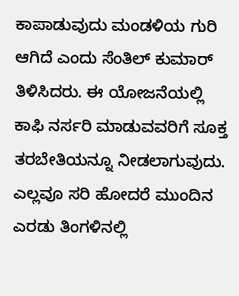ಕಾಪಾಡುವುದು ಮಂಡಳಿಯ ಗುರಿ ಆಗಿದೆ ಎಂದು ಸೆಂತಿಲ್ ಕುಮಾರ್ ತಿಳಿಸಿದರು. ಈ ಯೋಜನೆಯಲ್ಲಿ ಕಾಫಿ ನರ್ಸರಿ ಮಾಡುವವರಿಗೆ ಸೂಕ್ತ ತರಬೇತಿಯನ್ನೂ ನೀಡಲಾಗುವುದು. ಎಲ್ಲವೂ ಸರಿ ಹೋದರೆ ಮುಂದಿನ ಎರಡು ತಿಂಗಳಿನಲ್ಲಿ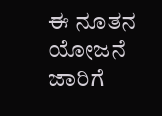ಈ ನೂತನ ಯೋಜನೆ ಜಾರಿಗೆ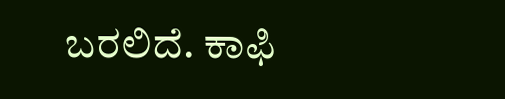ಬರಲಿದೆ. ಕಾಫಿ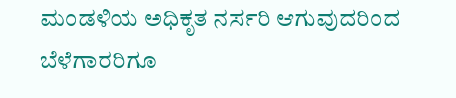ಮಂಡಳಿಯ ಅಧಿಕೃತ ನರ್ಸರಿ ಆಗುವುದರಿಂದ ಬೆಳೆಗಾರರಿಗೂ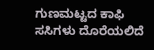ಗುಣಮಟ್ಟದ ಕಾಫಿ ಸಸಿಗಳು ದೊರೆಯಲಿದೆ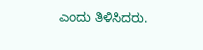ಎಂದು ತಿಳಿಸಿದರು.